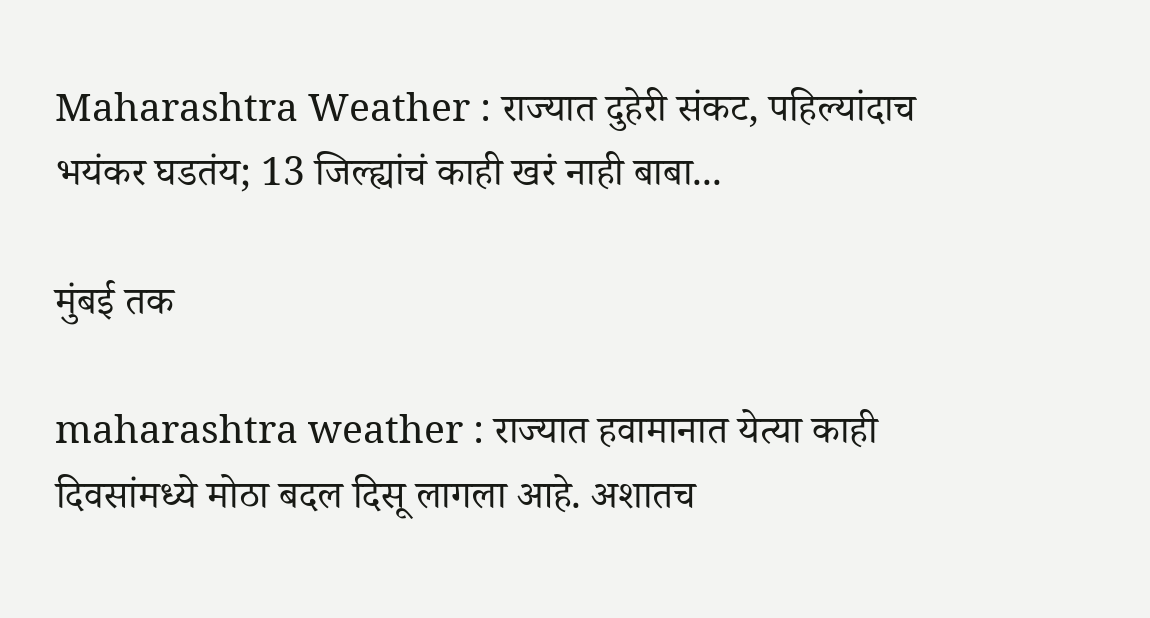Maharashtra Weather : राज्यात दुहेरी संकट, पहिल्यांदाच भयंकर घडतंय; 13 जिल्ह्यांचं काही खरं नाही बाबा...

मुंबई तक

maharashtra weather : राज्यात हवामानात येत्या काही दिवसांमध्ये मोठा बदल दिसू लागला आहे. अशातच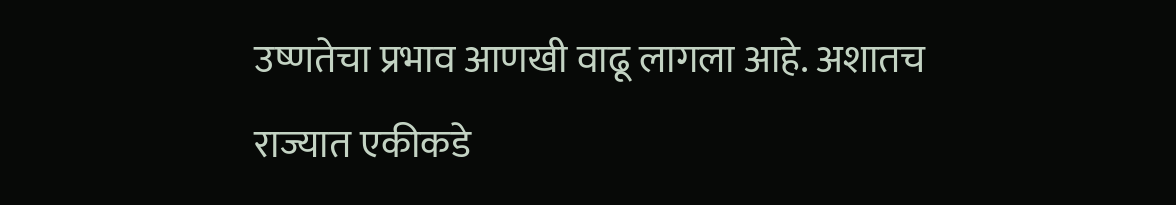उष्णतेचा प्रभाव आणखी वाढू लागला आहे. अशातच राज्यात एकीकडे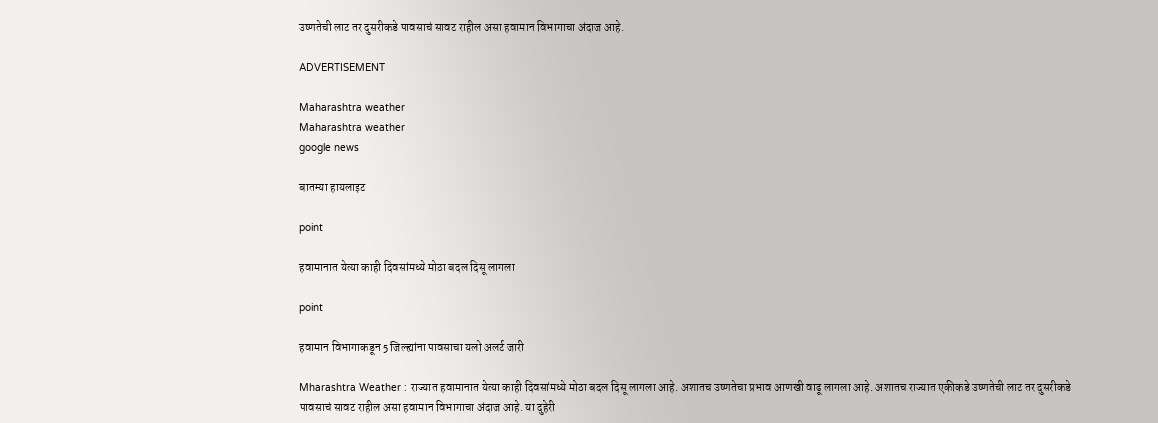उष्णतेची लाट तर दुसरीकडे पावसाचं सावट राहील असा हवामान विभागाचा अंदाज आहे.

ADVERTISEMENT

Maharashtra weather
Maharashtra weather
google news

बातम्या हायलाइट

point

हवामानात येत्या काही दिवसांमध्ये मोठा बदल दिसू लागला

point

हवामान विभागाकडून 5 जिल्ह्यांना पावसाचा यलो अलर्ट जारी

Mharashtra Weather : राज्यात हवामानात येत्या काही दिवसांमध्ये मोठा बदल दिसू लागला आहे. अशातच उष्णतेचा प्रभाव आणखी वाढू लागला आहे. अशातच राज्यात एकीकडे उष्णतेची लाट तर दुसरीकडे पावसाचं सावट राहील असा हवामान विभागाचा अंदाज आहे. या दुहेरी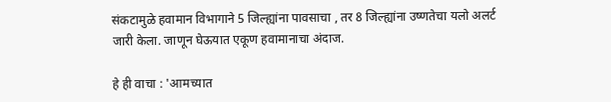संकटामुळे हवामान विभागाने 5 जिल्ह्यांना पावसाचा , तर 8 जिल्ह्यांना उष्णतेचा यलो अलर्ट जारी केला. जाणून घेऊयात एकूण हवामानाचा अंदाज.

हे ही वाचा : 'आमच्यात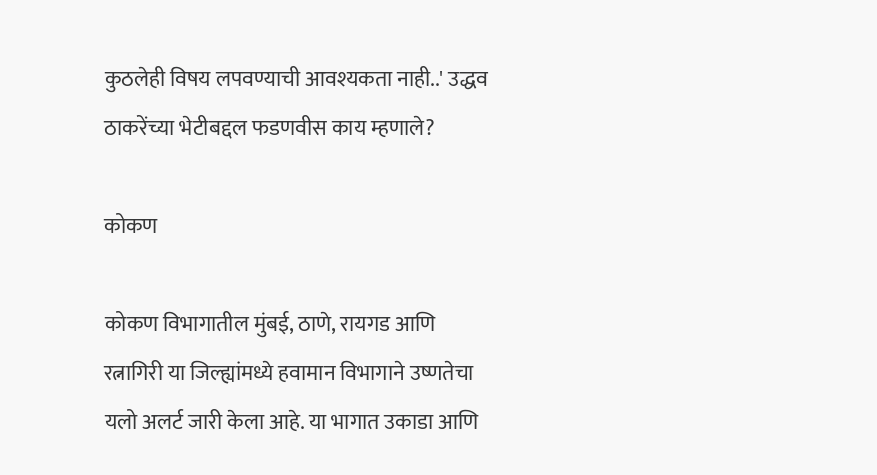कुठलेही विषय लपवण्याची आवश्यकता नाही..' उद्धव ठाकरेंच्या भेटीबद्दल फडणवीस काय म्हणाले?

कोकण

कोकण विभागातील मुंबई, ठाणे, रायगड आणि रत्नागिरी या जिल्ह्यांमध्ये हवामान विभागाने उष्णतेचा यलो अलर्ट जारी केला आहे. या भागात उकाडा आणि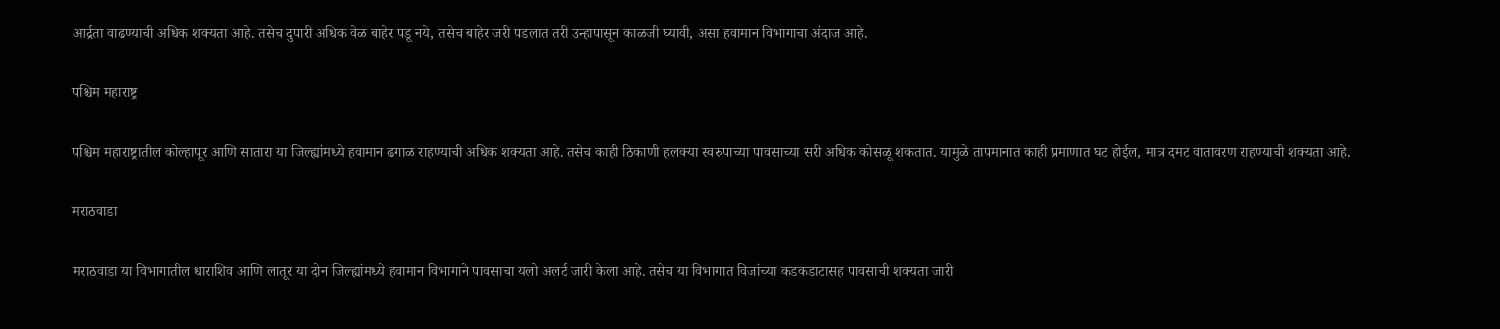आर्द्रता वाढण्याची अधिक शक्यता आहे. तसेच दुपारी अधिक वेळ बाहेर पडू नये, तसेच बाहेर जरी पडलात तरी उन्हापासून काळजी घ्यावी, असा हवामान विभागाचा अंदाज आहे.

पश्चिम महाराष्ट्र

पश्चिम महाराष्ट्रातील कोल्हापूर आणि सातारा या जिल्ह्यांमध्ये हवामान ढगाळ राहण्याची अधिक शक्यता आहे. तसेच काही ठिकाणी हलक्या स्वरुपाच्या पावसाच्या सरी अधिक कोसळू शकतात. यामुळे तापमानात काही प्रमाणात घट होईल, मात्र दमट वातावरण राहण्याची शक्यता आहे.

मराठवाडा

मराठवाडा या विभागातील धाराशिव आणि लातूर या दोन जिल्ह्यांमध्ये हवामान विभागाने पावसाचा यलो अलर्ट जारी केला आहे. तसेच या विभागात विजांच्या कडकडाटासह पावसाची शक्यता जारी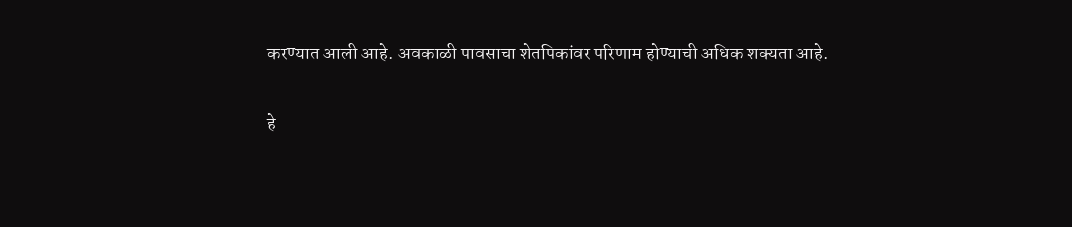करण्यात आली आहे. अवकाळी पावसाचा शेतपिकांवर परिणाम होण्याची अधिक शक्यता आहे.

हे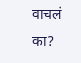वाचलं का?